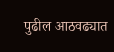पुढील आठवढ्यात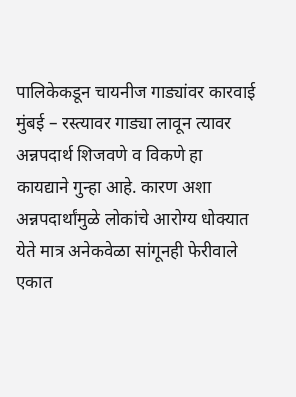पालिकेकडून चायनीज गाड्यांवर कारवाई
मुंबई – रस्त्यावर गाड्या लावून त्यावर अन्नपदार्थ शिजवणे व विकणे हा कायद्याने गुन्हा आहे. कारण अशा अन्नपदार्थांमुळे लोकांचे आरोग्य धोक्यात येते मात्र अनेकवेळा सांगूनही फेरीवाले एकात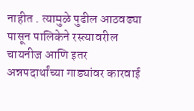नाहीत . त्यामुळे पुढील आठवढ्या पासून पालिकेने रस्त्यावरील चायनीज आणि इतर अन्नपदार्थांच्या गाड्यांवर कारवाई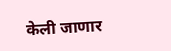केली जाणार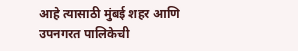आहे त्यासाठी मुंबई शहर आणि उपनगरत पालिकेची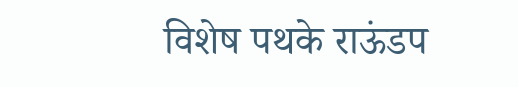विशेष पथके राऊंडप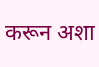करून अशा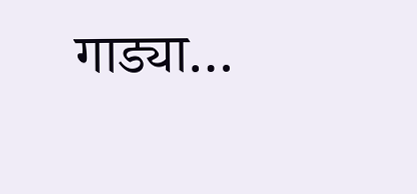गाड्या…